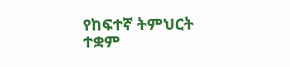የከፍተኛ ትምህርት ተቋም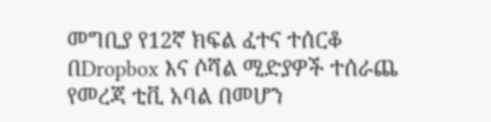መግቢያ የ12ኛ ክፍል ፈተና ተሰርቆ በDropbox እና ሶሻል ሚድያዎች ተሰራጨ
የመረጃ ቲቪ አባል በመሆን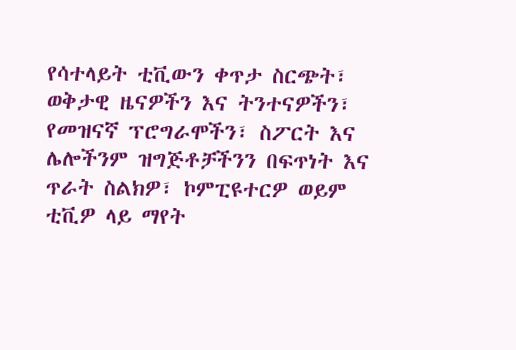የሳተላይት ቲቪውን ቀጥታ ስርጭት፣ ወቅታዊ ዜናዎችን እና ትንተናዎችን፣ የመዝናኛ ፕሮግራሞችን፣ ስፖርት እና ሌሎችንም ዝግጅቶቻችንን በፍጥነት እና ጥራት ስልክዎ፣ ኮምፒዩተርዎ ወይም ቲቪዎ ላይ ማየት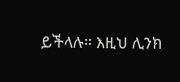ይችላሉ። እዚህ ሊንክ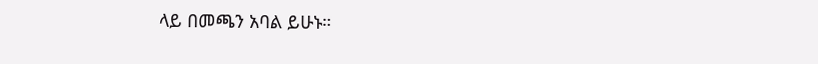ላይ በመጫን አባል ይሁኑ።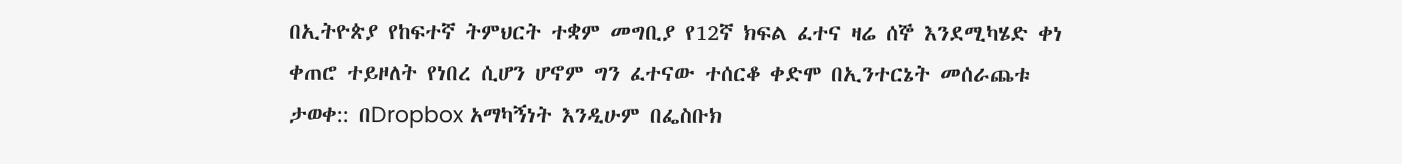በኢትዮጵያ የከፍተኛ ትምህርት ተቋም መግቢያ የ12ኛ ክፍል ፈተና ዛሬ ሰኞ እንደሚካሄድ ቀነ ቀጠሮ ተይዞለት የነበረ ሲሆን ሆኖም ግን ፈተናው ተሰርቆ ቀድሞ በኢንተርኔት መሰራጨቱ ታወቀ:: በDropbox አማካኝነት እንዲሁም በፌስቡክ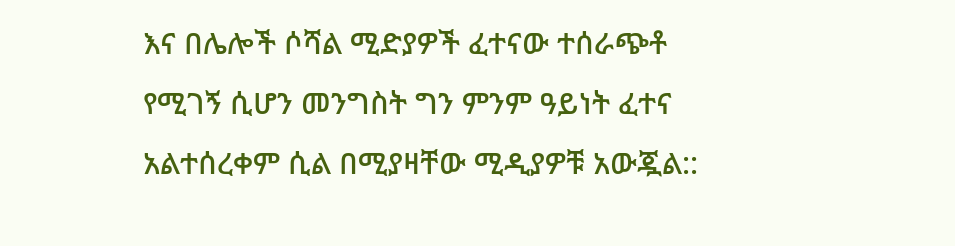እና በሌሎች ሶሻል ሚድያዎች ፈተናው ተሰራጭቶ የሚገኝ ሲሆን መንግስት ግን ምንም ዓይነት ፈተና አልተሰረቀም ሲል በሚያዛቸው ሚዲያዎቹ አውጇል::